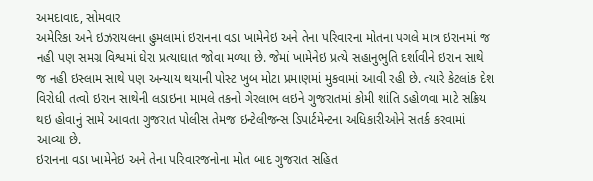અમદાવાદ, સોમવાર
અમેરિકા અને ઇઝરાયલના હુમલામાં ઇરાનના વડા ખામેનેઇ અને તેના પરિવારના મોતના પગલે માત્ર ઇરાનમાં જ નહી પણ સમગ્ર વિશ્વમાં ઘેરા પ્રત્યાઘાત જોવા મળ્યા છે. જેમાં ખામેનેઇ પ્રત્યે સહાનુભુતિ દર્શાવીને ઇરાન સાથે જ નહી ઇસ્લામ સાથે પણ અન્યાય થયાની પોસ્ટ ખુબ મોટા પ્રમાણમાં મુકવામાં આવી રહી છે. ત્યારે કેટલાંક દેશ વિરોધી તત્વો ઇરાન સાથેની લડાઇના મામલે તકનો ગેરલાભ લઇને ગુજરાતમાં કોમી શાંતિ ડહોળવા માટે સક્રિય થઇ હોવાનું સામે આવતા ગુજરાત પોલીસ તેમજ ઇન્ટેલીજન્સ ડિપાર્ટમેન્ટના અધિકારીઓને સતર્ક કરવામાં આવ્યા છે.
ઇરાનના વડા ખામેનેઇ અને તેના પરિવારજનોના મોત બાદ ગુજરાત સહિત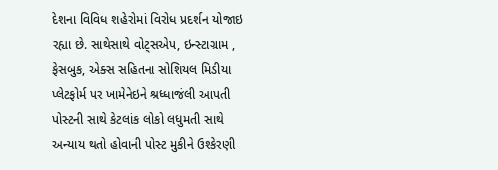દેશના વિવિધ શહેરોમાં વિરોધ પ્રદર્શન યોજાઇ રહ્યા છે. સાથેસાથે વોટ્સએપ, ઇન્સ્ટાગ્રામ , ફેસબુક, એક્સ સહિતના સોશિયલ મિડીયા પ્લેટફોર્મ પર ખામેનેઇને શ્રધ્ધાજંલી આપતી પોસ્ટની સાથે કેટલાંક લોકો લધુમતી સાથે અન્યાય થતો હોવાની પોસ્ટ મુકીને ઉશ્કેરણી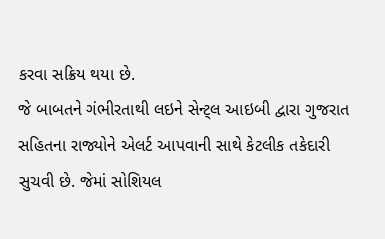કરવા સક્રિય થયા છે.
જે બાબતને ગંભીરતાથી લઇને સેન્ટ્લ આઇબી દ્વારા ગુજરાત સહિતના રાજ્યોને એલર્ટ આપવાની સાથે કેટલીક તકેદારી સુચવી છે. જેમાં સોશિયલ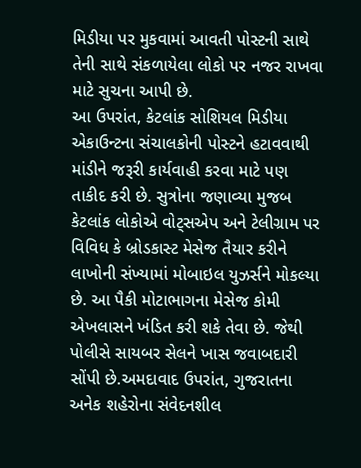મિડીયા પર મુકવામાં આવતી પોસ્ટની સાથે તેની સાથે સંકળાયેલા લોકો પર નજર રાખવા માટે સુચના આપી છે.
આ ઉપરાંત, કેટલાંક સોશિયલ મિડીયા એકાઉન્ટના સંચાલકોની પોસ્ટને હટાવવાથી માંડીને જરૂરી કાર્યવાહી કરવા માટે પણ તાકીદ કરી છે. સુત્રોના જણાવ્યા મુજબ કેટલાંક લોકોએ વોટ્સએપ અને ટેલીગ્રામ પર વિવિધ કે બ્રોડકાસ્ટ મેસેજ તૈયાર કરીને લાખોની સંખ્યામાં મોબાઇલ યુઝર્સને મોકલ્યા છે. આ પૈકી મોટાભાગના મેસેજ કોમી એખલાસને ખંડિત કરી શકે તેવા છે. જેથી પોલીસે સાયબર સેલને ખાસ જવાબદારી સોંપી છે.અમદાવાદ ઉપરાંત, ગુજરાતના અનેક શહેરોના સંવેદનશીલ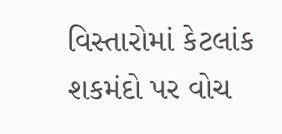વિસ્તારોમાં કેટલાંક શકમંદો પર વોચ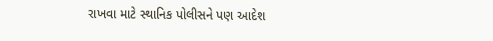રાખવા માટે સ્થાનિક પોલીસને પણ આદેશ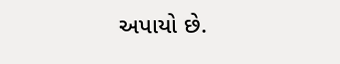અપાયો છે.